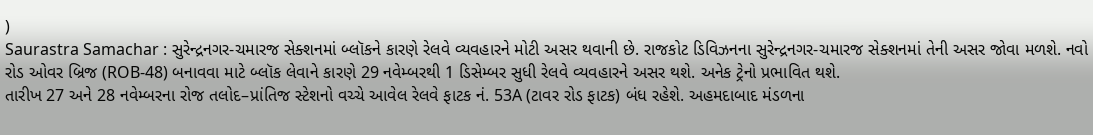)
Saurastra Samachar : સુરેન્દ્રનગર-ચમારજ સેક્શનમાં બ્લૉકને કારણે રેલવે વ્યવહારને મોટી અસર થવાની છે. રાજકોટ ડિવિઝનના સુરેન્દ્રનગર-ચમારજ સેક્શનમાં તેની અસર જોવા મળશે. નવો રોડ ઓવર બ્રિજ (ROB-48) બનાવવા માટે બ્લૉક લેવાને કારણે 29 નવેમ્બરથી 1 ડિસેમ્બર સુધી રેલવે વ્યવહારને અસર થશે. અનેક ટ્રેનો પ્રભાવિત થશે.
તારીખ 27 અને 28 નવેમ્બરના રોજ તલોદ–પ્રાંતિજ સ્ટેશનો વચ્ચે આવેલ રેલવે ફાટક નં. 53A (ટાવર રોડ ફાટક) બંધ રહેશે. અહમદાબાદ મંડળના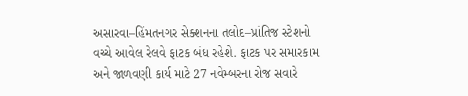અસારવા–હિંમતનગર સેક્શનના તલોદ–પ્રાંતિજ સ્ટેશનો વચ્ચે આવેલ રેલવે ફાટક બંધ રહેશે. ફાટક પર સમારકામ અને જાળવણી કાર્ય માટે 27 નવેમ્બરના રોજ સવારે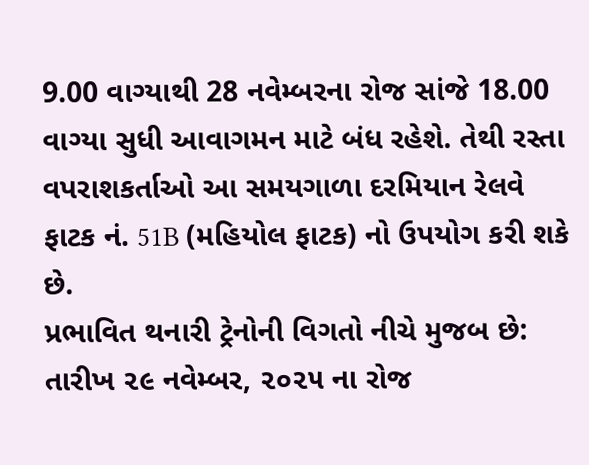9.00 વાગ્યાથી 28 નવેમ્બરના રોજ સાંજે 18.00 વાગ્યા સુધી આવાગમન માટે બંધ રહેશે. તેથી રસ્તા વપરાશકર્તાઓ આ સમયગાળા દરમિયાન રેલવે ફાટક નં. 51B (મહિયોલ ફાટક) નો ઉપયોગ કરી શકે છે.
પ્રભાવિત થનારી ટ્રેનોની વિગતો નીચે મુજબ છે:
તારીખ ૨૯ નવેમ્બર, ૨૦૨૫ ના રોજ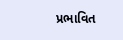પ્રભાવિત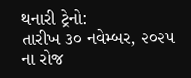થનારી ટ્રેનો:
તારીખ ૩૦ નવેમ્બર, ૨૦૨૫ ના રોજ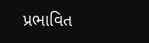પ્રભાવિત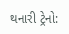થનારી ટ્રેનો: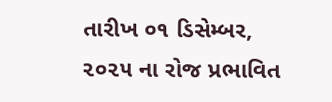તારીખ ૦૧ ડિસેમ્બર, ૨૦૨૫ ના રોજ પ્રભાવિત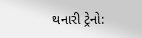થનારી ટ્રેનો: